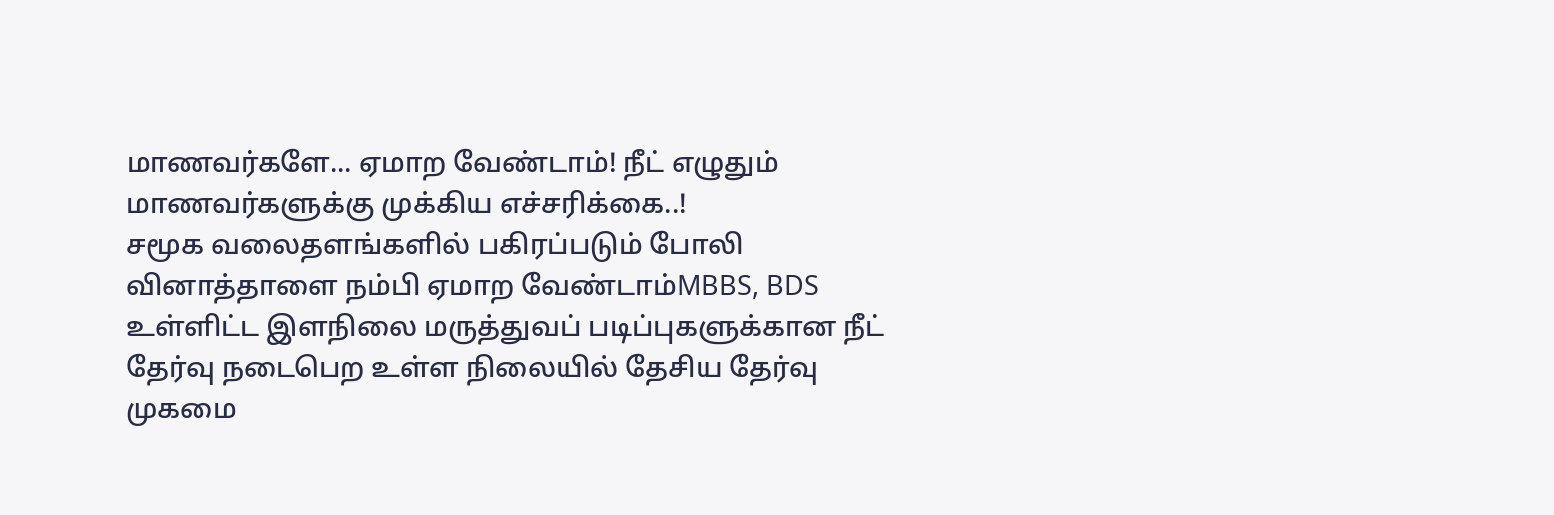மாணவர்களே... ஏமாற வேண்டாம்! நீட் எழுதும் மாணவர்களுக்கு முக்கிய எச்சரிக்கை..!
சமூக வலைதளங்களில் பகிரப்படும் போலி வினாத்தாளை நம்பி ஏமாற வேண்டாம்MBBS, BDS உள்ளிட்ட இளநிலை மருத்துவப் படிப்புகளுக்கான நீட் தேர்வு நடைபெற உள்ள நிலையில் தேசிய தேர்வு முகமை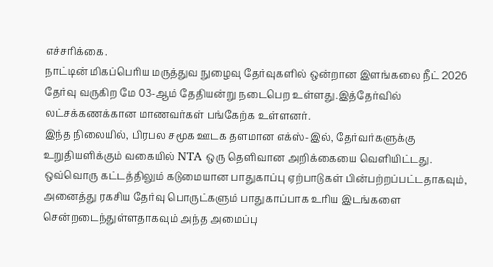எச்சரிக்கை.
நாட்டின் மிகப்பெரிய மருத்துவ நுழைவு தேர்வுகளில் ஒன்றான இளங்கலை நீட் 2026 தேர்வு வருகிற மே 03-ஆம் தேதியன்று நடைபெற உள்ளது.இத்தேர்வில் லட்சக்கணக்கான மாணவர்கள் பங்கேற்க உள்ளனர்.
இந்த நிலையில், பிரபல சமூக ஊடக தளமான எக்ஸ்-இல், தேர்வர்களுக்கு உறுதியளிக்கும் வகையில் NTA ஒரு தெளிவான அறிக்கையை வெளியிட்டது. ஒவ்வொரு கட்டத்திலும் கடுமையான பாதுகாப்பு ஏற்பாடுகள் பின்பற்றப்பட்டதாகவும், அனைத்து ரகசிய தேர்வு பொருட்களும் பாதுகாப்பாக உரிய இடங்களை சென்றடைந்துள்ளதாகவும் அந்த அமைப்பு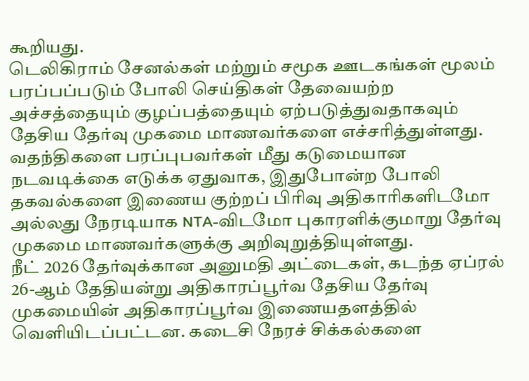கூறியது.
டெலிகிராம் சேனல்கள் மற்றும் சமூக ஊடகங்கள் மூலம் பரப்பப்படும் போலி செய்திகள் தேவையற்ற அச்சத்தையும் குழப்பத்தையும் ஏற்படுத்துவதாகவும் தேசிய தேர்வு முகமை மாணவர்களை எச்சரித்துள்ளது.
வதந்திகளை பரப்புபவர்கள் மீது கடுமையான நடவடிக்கை எடுக்க ஏதுவாக, இதுபோன்ற போலி தகவல்களை இணைய குற்றப் பிரிவு அதிகாரிகளிடமோ அல்லது நேரடியாக NTA-விடமோ புகாரளிக்குமாறு தேர்வு முகமை மாணவர்களுக்கு அறிவுறுத்தியுள்ளது.
நீட் 2026 தேர்வுக்கான அனுமதி அட்டைகள், கடந்த ஏப்ரல் 26-ஆம் தேதியன்று அதிகாரப்பூர்வ தேசிய தேர்வு முகமையின் அதிகாரப்பூர்வ இணையதளத்தில் வெளியிடப்பட்டன. கடைசி நேரச் சிக்கல்களை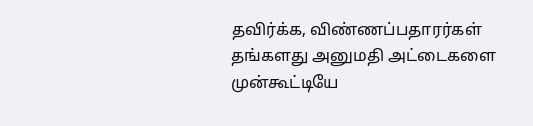தவிர்க்க, விண்ணப்பதாரர்கள் தங்களது அனுமதி அட்டைகளை முன்கூட்டியே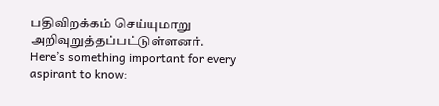பதிவிறக்கம் செய்யுமாறு அறிவுறுத்தப்பட்டுள்ளனர்.
Here’s something important for every aspirant to know: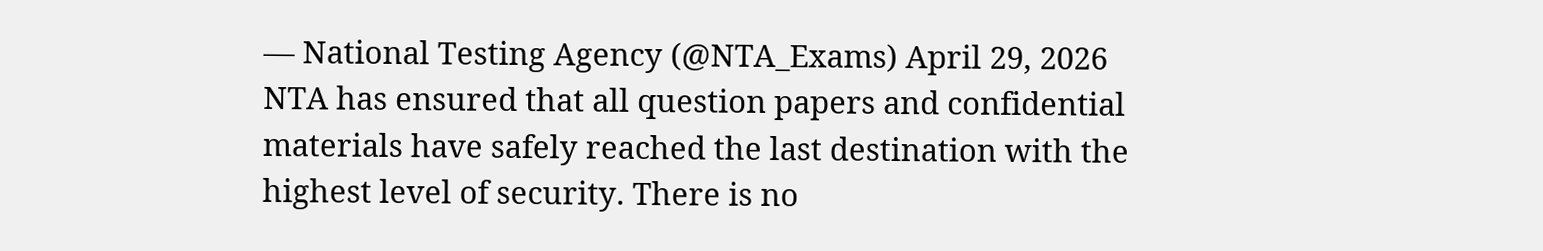— National Testing Agency (@NTA_Exams) April 29, 2026
NTA has ensured that all question papers and confidential materials have safely reached the last destination with the highest level of security. There is no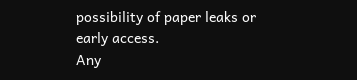possibility of paper leaks or early access.
Any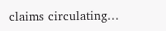claims circulating…